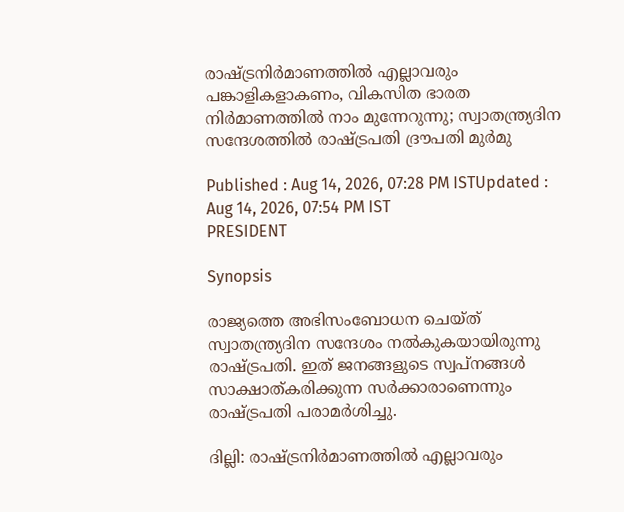രാഷ്ട്രനിർമാണത്തിൽ എല്ലാവരും പങ്കാളികളാകണം, വികസിത ഭാരത നിർമാണത്തിൽ നാം മുന്നേറുന്നു; സ്വാതന്ത്ര്യദിന സന്ദേശത്തിൽ രാഷ്ട്രപതി ദ്രൗപതി മുർമു

Published : Aug 14, 2026, 07:28 PM ISTUpdated : Aug 14, 2026, 07:54 PM IST
PRESIDENT

Synopsis

രാജ്യത്തെ അഭിസംബോധന ചെയ്ത് സ്വാതന്ത്ര്യദിന സന്ദേശം നല്‍കുകയായിരുന്നു രാഷ്ട്രപതി. ഇത് ജനങ്ങളുടെ സ്വപ്നങ്ങള്‍ സാക്ഷാത്കരിക്കുന്ന സര്‍ക്കാരാണെന്നും രാഷ്ട്രപതി പരാമര്‍ശിച്ചു.

ദില്ലി: രാഷ്ട്രനിര്‍മാണത്തില്‍ എല്ലാവരും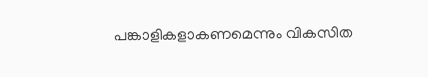പങ്കാളികളാകണമെന്നും വികസിത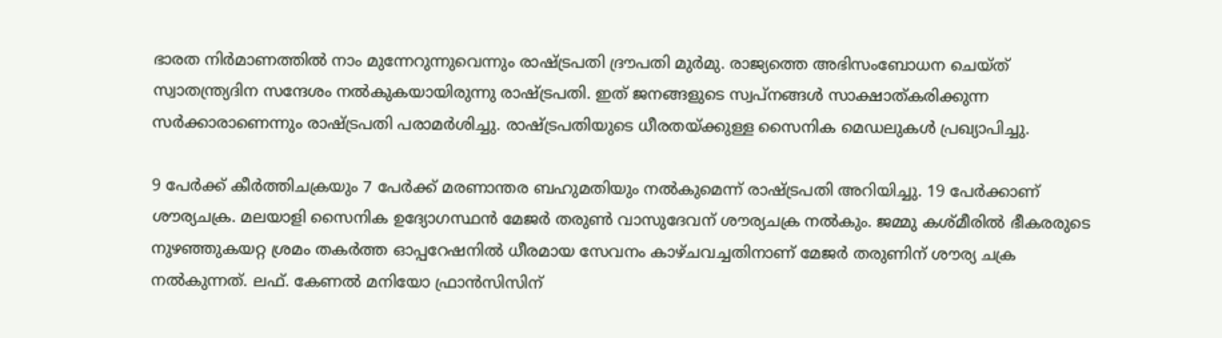ഭാരത നിര്‍മാണത്തില്‍ നാം മുന്നേറുന്നുവെന്നും രാഷ്ട്രപതി ദ്രൗപതി മുര്‍മു. രാജ്യത്തെ അഭിസംബോധന ചെയ്ത് സ്വാതന്ത്ര്യദിന സന്ദേശം നല്‍കുകയായിരുന്നു രാഷ്ട്രപതി. ഇത് ജനങ്ങളുടെ സ്വപ്നങ്ങള്‍ സാക്ഷാത്കരിക്കുന്ന സര്‍ക്കാരാണെന്നും രാഷ്ട്രപതി പരാമര്‍ശിച്ചു. രാഷ്ട്രപതിയുടെ ധീരതയ്ക്കുള്ള സൈനിക മെഡലുകള്‍ പ്രഖ്യാപിച്ചു.

9 പേര്‍ക്ക് കീര്‍ത്തിചക്രയും 7 പേര്‍ക്ക് മരണാന്തര ബഹുമതിയും നല്‍കുമെന്ന് രാഷ്ട്രപതി അറിയിച്ചു. 19 പേര്‍ക്കാണ് ശൗര്യചക്ര. മലയാളി സൈനിക ഉദ്യോഗസ്ഥൻ മേജര്‍ തരുണ്‍ വാസുദേവന് ശൗര്യചക്ര നൽകും. ജമ്മു കശ്മീരിൽ ഭീകരരുടെ നുഴഞ്ഞുകയറ്റ ശ്രമം തകർത്ത ഓപ്പറേഷനിൽ ധീരമായ സേവനം കാഴ്ചവച്ചതിനാണ് മേജർ തരുണിന് ശൗര്യ ചക്ര നൽകുന്നത്. ലഫ്. കേണൽ മനിയോ ഫ്രാൻസിസിന്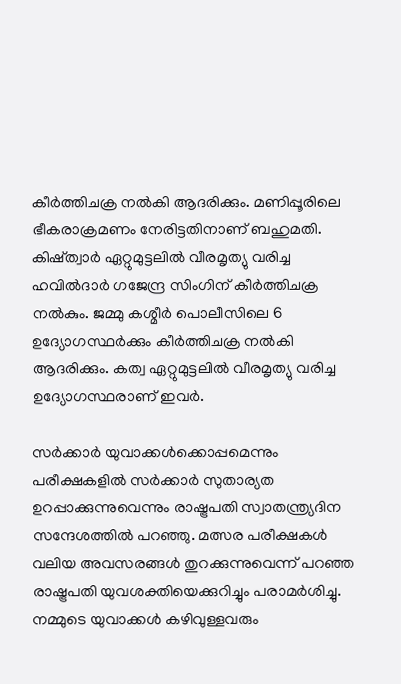കീര്‍ത്തിചക്ര നൽകി ആദരിക്കും. മണിപ്പൂരിലെ ഭീകരാക്രമണം നേരിട്ടതിനാണ് ബഹുമതി. കിഷ്ത്വാര്‍ ഏറ്റുമുട്ടലിൽ വീരമൃത്യു വരിച്ച ഹവിൽദാര്‍ ഗജേന്ദ്ര സിംഗിന് കീര്‍ത്തിചക്ര നൽകും. ജമ്മു കശ്മീര്‍ പൊലീസിലെ 6 ഉദ്യോഗസ്ഥര്‍ക്കും കീര്‍ത്തിചക്ര നൽകി ആദരിക്കും. കത്വ ഏറ്റുമുട്ടലിൽ വീരമൃത്യു വരിച്ച ഉദ്യോഗസ്ഥരാണ് ഇവര്‍.

സര്‍ക്കാര്‍ യുവാക്കള്‍ക്കൊപ്പമെന്നും പരീക്ഷകളിൽ സര്‍ക്കാര്‍ സുതാര്യത ഉറപ്പാക്കുന്നുവെന്നും രാഷ്ട്രപതി സ്വാതന്ത്ര്യദിന സന്ദേശത്തിൽ പറ‌ഞ്ഞു. മത്സര പരീക്ഷകള്‍ വലിയ അവസരങ്ങള്‍ തുറക്കുന്നുവെന്ന് പറഞ്ഞ രാഷ്ട്രപതി യുവശക്തിയെക്കുറിച്ചും പരാമര്‍ശിച്ചു. നമ്മുടെ യുവാക്കൾ കഴിവുള്ളവരും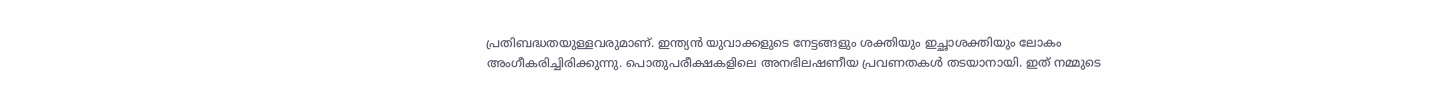പ്രതിബദ്ധതയുള്ളവരുമാണ്. ഇന്ത്യൻ യുവാക്കളുടെ നേട്ടങ്ങളും ശക്തിയും ഇച്ഛാശക്തിയും ലോകം അംഗീകരിച്ചിരിക്കുന്നു. പൊതുപരീക്ഷകളിലെ അനഭിലഷണീയ പ്രവണതകൾ തടയാനായി. ഇത് നമ്മുടെ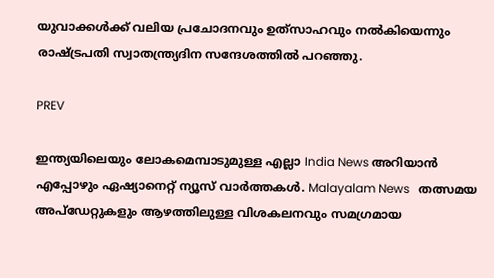യുവാക്കൾക്ക് വലിയ പ്രചോദനവും ഉത്‌സാഹവും നൽകിയെന്നും രാഷ്ട്രപതി സ്വാതന്ത്ര്യദിന സന്ദേശത്തിൽ പറഞ്ഞു.

PREV

ഇന്ത്യയിലെയും ലോകമെമ്പാടുമുള്ള എല്ലാ India News അറിയാൻ എപ്പോഴും ഏഷ്യാനെറ്റ് ന്യൂസ് വാർത്തകൾ. Malayalam News   തത്സമയ അപ്‌ഡേറ്റുകളും ആഴത്തിലുള്ള വിശകലനവും സമഗ്രമായ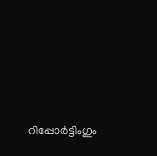റിപ്പോർട്ടിംഗും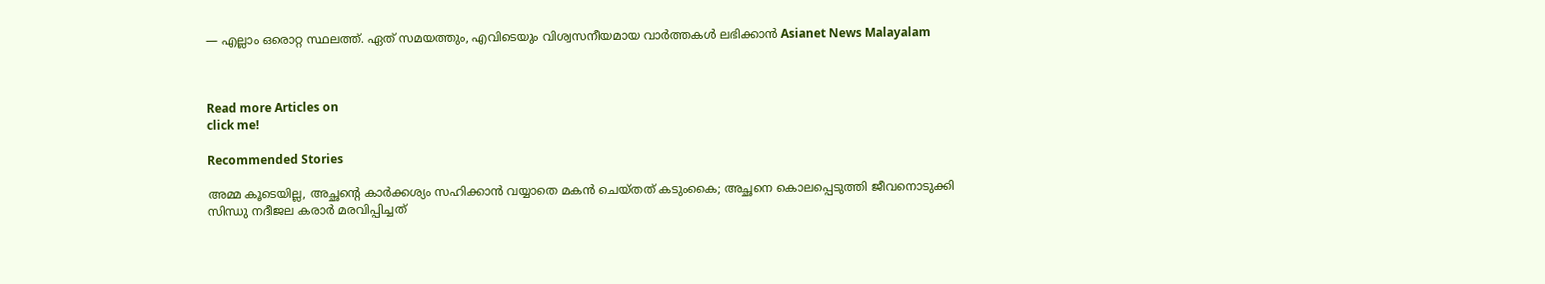— എല്ലാം ഒരൊറ്റ സ്ഥലത്ത്. ഏത് സമയത്തും, എവിടെയും വിശ്വസനീയമായ വാർത്തകൾ ലഭിക്കാൻ Asianet News Malayalam



Read more Articles on
click me!

Recommended Stories

അമ്മ കൂടെയില്ല, അച്ഛന്‍റെ കാർക്കശ്യം സഹിക്കാൻ വയ്യാതെ മകൻ ചെയ്തത് കടുംകൈ; അച്ഛനെ കൊലപ്പെടുത്തി ജീവനൊടുക്കി
സിന്ധു നദീജല കരാർ മരവിപ്പിച്ചത്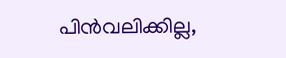പിൻവലിക്കില്ല,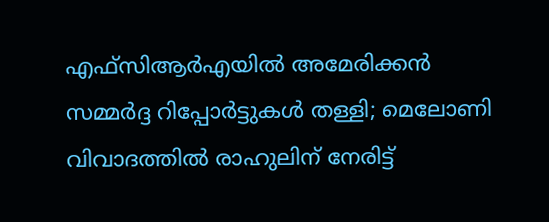എഫ്‍സിആർഎയിൽ അമേരിക്കൻ സമ്മർദ്ദ റിപ്പോർട്ടുകൾ തള്ളി; മെലോണി വിവാദത്തിൽ രാഹുലിന് നേരിട്ട്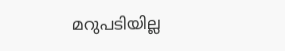മറുപടിയില്ല